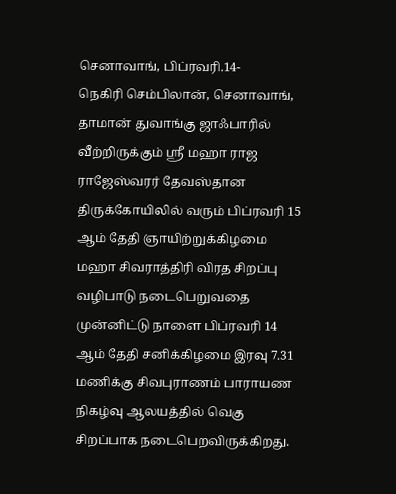செனாவாங், பிப்ரவரி.14-
நெகிரி செம்பிலான், செனாவாங், தாமான் துவாங்கு ஜாஃபாரில் வீற்றிருக்கும் ஸ்ரீ மஹா ராஜ ராஜேஸ்வரர் தேவஸ்தான திருக்கோயிலில் வரும் பிப்ரவரி 15 ஆம் தேதி ஞாயிற்றுக்கிழமை மஹா சிவராத்திரி விரத சிறப்பு வழிபாடு நடைபெறுவதை முன்னிட்டு நாளை பிப்ரவரி 14 ஆம் தேதி சனிக்கிழமை இரவு 7.31 மணிக்கு சிவபுராணம் பாராயண நிகழ்வு ஆலயத்தில் வெகு சிறப்பாக நடைபெறவிருக்கிறது.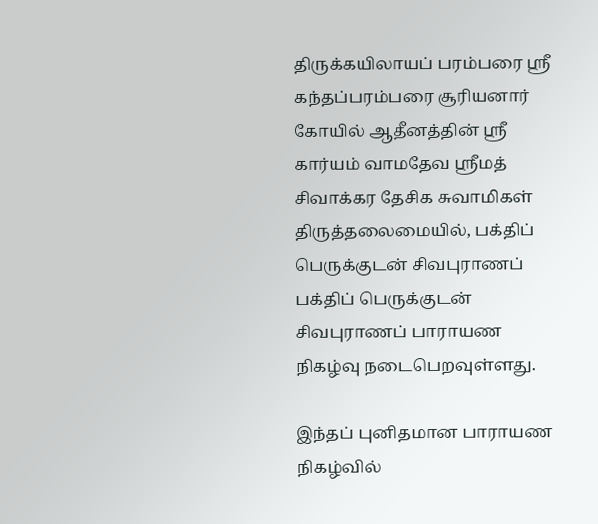திருக்கயிலாயப் பரம்பரை ஸ்ரீ கந்தப்பரம்பரை சூரியனார் கோயில் ஆதீனத்தின் ஸ்ரீ கார்யம் வாமதேவ ஸ்ரீமத் சிவாக்கர தேசிக சுவாமிகள் திருத்தலைமையில், பக்திப் பெருக்குடன் சிவபுராணப் பக்திப் பெருக்குடன் சிவபுராணப் பாராயண நிகழ்வு நடைபெறவுள்ளது.

இந்தப் புனிதமான பாராயண நிகழ்வில்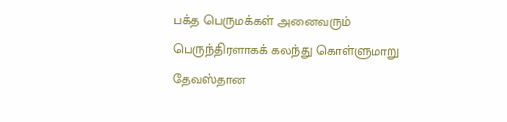பக்த பெருமக்கள் அனைவரும் பெருந்திரளாகக் கலந்து கொள்ளுமாறு தேவஸ்தான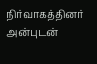நிர்வாகத்தினர் அன்புடன்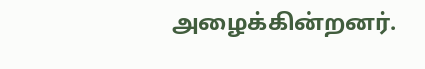அழைக்கின்றனர்.